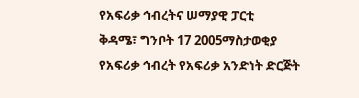የአፍሪቃ ኅብረትና ሠማያዊ ፓርቲ
ቅዳሜ፣ ግንቦት 17 2005ማስታወቂያ
የአፍሪቃ ኅብረት የአፍሪቃ አንድነት ድርጅት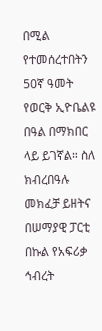በሚል የተመሰረተበትን 50ኛ ዓመት የወርቅ ኢዮቤልዩ በዓል በማክበር ላይ ይገኛል። ስለ ክብረበዓሉ መክፈቻ ይዘትና በሠማያዊ ፓርቲ በኩል የአፍሪቃ ኅብረት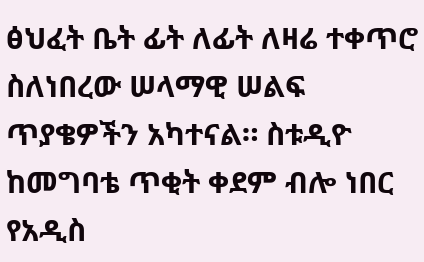ፅህፈት ቤት ፊት ለፊት ለዛሬ ተቀጥሮ ስለነበረው ሠላማዊ ሠልፍ ጥያቄዎችን አካተናል። ስቱዲዮ ከመግባቴ ጥቂት ቀደም ብሎ ነበር የአዲስ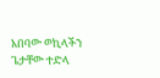አበባው ወኪላችን ጌታቸው ተድላ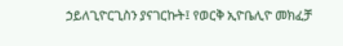ኃይለጊዮርጊስን ያናገርኩት፤ የወርቅ ኢዮቤሊዮ መክፈቻ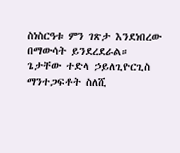ስነስርዓቱ ምን ገጽታ እንደነበረው በማውሳት ይንደረደራል።
ጌታቸው ተድላ ኃይለጊዮርጊስ
ማንተጋፍቶት ስለሺ